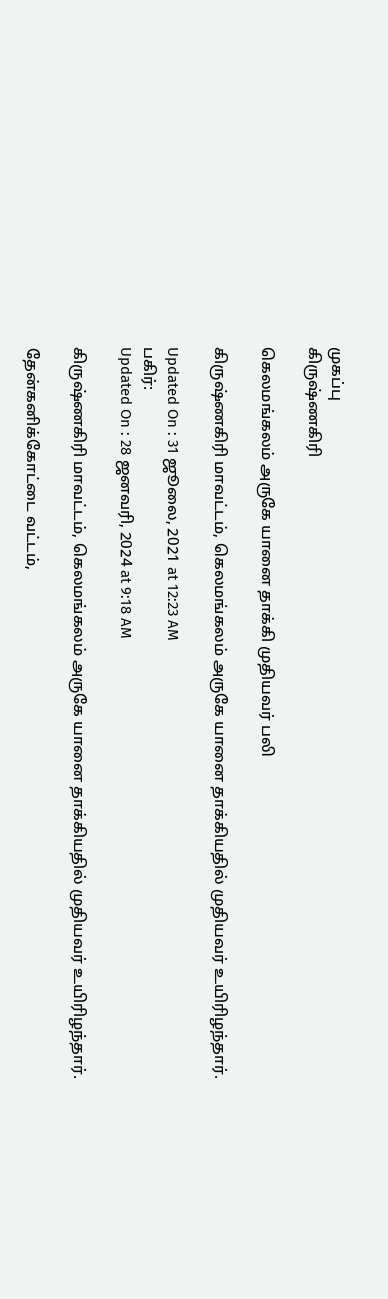முகப்பு
கிருஷ்ணகிரி

கெலமங்கலம் அருகே யானை தாக்கி முதியவர் பலி

கிருஷ்ணகிரி மாவட்டம், கெலமங்கலம் அருகே யானை தாக்கியதில் முதியவர் உயிரிழந்தார்.

Updated On : 31 ஜூலை, 2021 at 12:23 AM
பகிர்:
Updated On : 28 ஜனவரி, 2024 at 9:18 AM

கிருஷ்ணகிரி மாவட்டம், கெலமங்கலம் அருகே யானை தாக்கியதில் முதியவர் உயிரிழந்தார்.

தேன்கனிக்கோட்டை வட்டம்,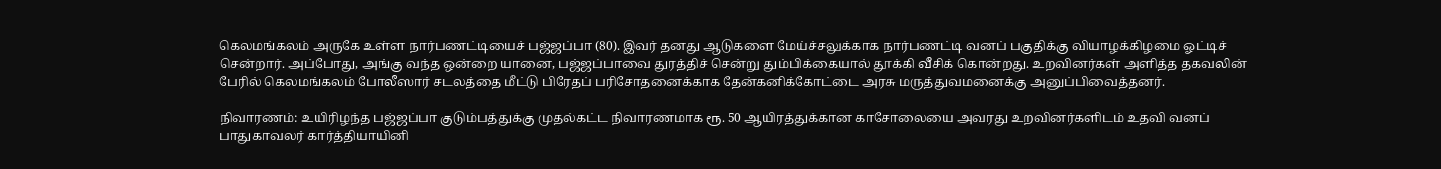கெலமங்கலம் அருகே உள்ள நார்பணட்டியைச் பஜ்ஜப்பா (80). இவர் தனது ஆடுகளை மேய்ச்சலுக்காக நார்பணட்டி வனப் பகுதிக்கு வியாழக்கிழமை ஓட்டிச் சென்றார். அப்போது, அங்கு வந்த ஒன்றை யானை, பஜ்ஜப்பாவை துரத்திச் சென்று தும்பிக்கையால் தூக்கி வீசிக் கொன்றது. உறவினர்கள் அளித்த தகவலின் பேரில் கெலமங்கலம் போலீஸார் சடலத்தை மீட்டு பிரேதப் பரிசோதனைக்காக தேன்கனிக்கோட்டை அரசு மருத்துவமனைக்கு அனுப்பிவைத்தனர்.

நிவாரணம்: உயிரிழந்த பஜ்ஜப்பா குடும்பத்துக்கு முதல்கட்ட நிவாரணமாக ரூ. 50 ஆயிரத்துக்கான காசோலையை அவரது உறவினர்களிடம் உதவி வனப் பாதுகாவலர் கார்த்தியாயினி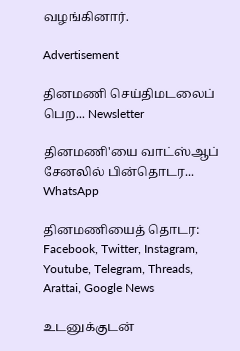வழங்கினார்.

Advertisement

தினமணி செய்திமடலைப் பெற... Newsletter

தினமணி'யை வாட்ஸ்ஆப் சேனலில் பின்தொடர... WhatsApp

தினமணியைத் தொடர: Facebook, Twitter, Instagram, Youtube, Telegram, Threads, Arattai, Google News

உடனுக்குடன்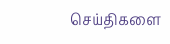செய்திகளை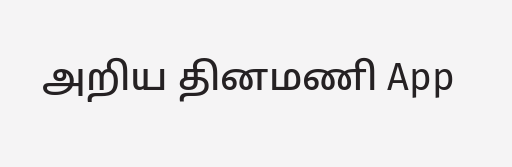அறிய தினமணி App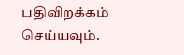பதிவிறக்கம் செய்யவும்.